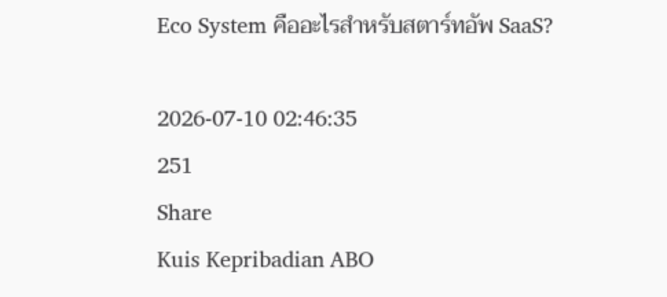Eco System คืออะไรสำหรับสตาร์ทอัพ SaaS?

2026-07-10 02:46:35
251
Share
Kuis Kepribadian ABO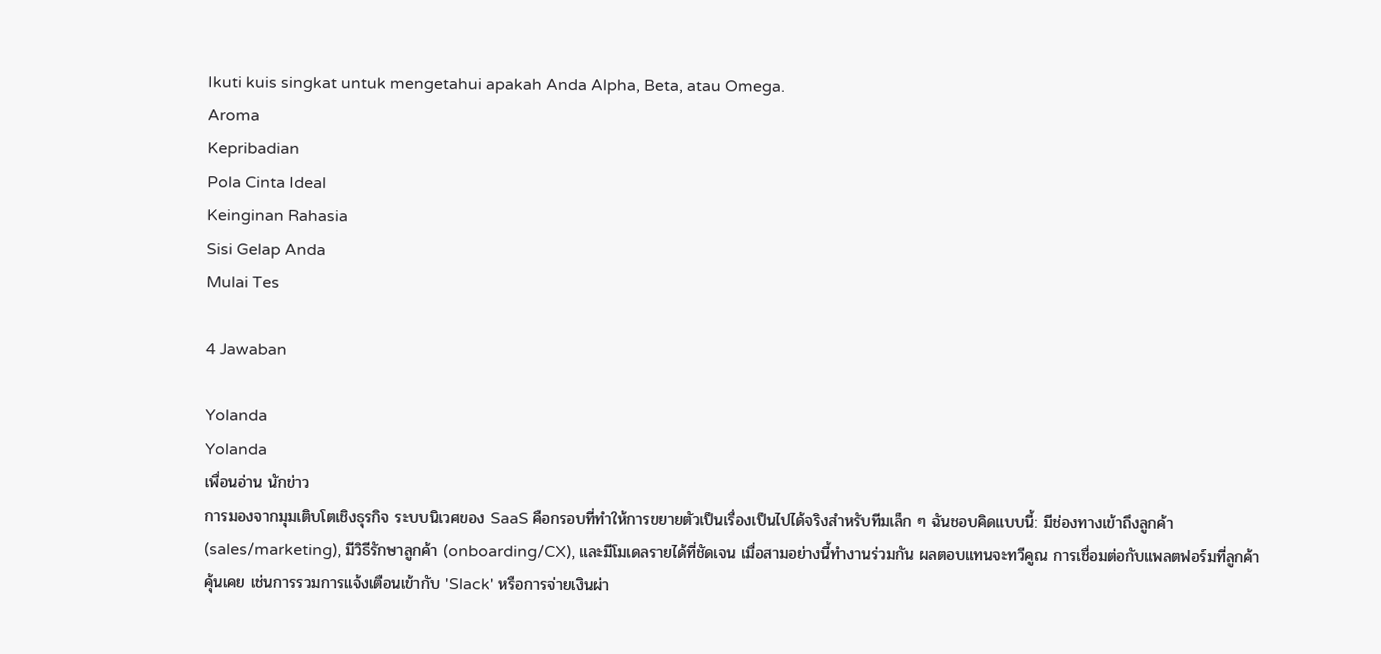Ikuti kuis singkat untuk mengetahui apakah Anda Alpha, Beta, atau Omega.
Aroma
Kepribadian
Pola Cinta Ideal
Keinginan Rahasia
Sisi Gelap Anda
Mulai Tes

4 Jawaban

Yolanda
Yolanda
เพื่อนอ่าน นักข่าว
การมองจากมุมเติบโตเชิงธุรกิจ ระบบนิเวศของ SaaS คือกรอบที่ทำให้การขยายตัวเป็นเรื่องเป็นไปได้จริงสำหรับทีมเล็ก ๆ ฉันชอบคิดแบบนี้: มีช่องทางเข้าถึงลูกค้า (sales/marketing), มีวิธีรักษาลูกค้า (onboarding/CX), และมีโมเดลรายได้ที่ชัดเจน เมื่อสามอย่างนี้ทำงานร่วมกัน ผลตอบแทนจะทวีคูณ การเชื่อมต่อกับแพลตฟอร์มที่ลูกค้าคุ้นเคย เช่นการรวมการแจ้งเตือนเข้ากับ 'Slack' หรือการจ่ายเงินผ่า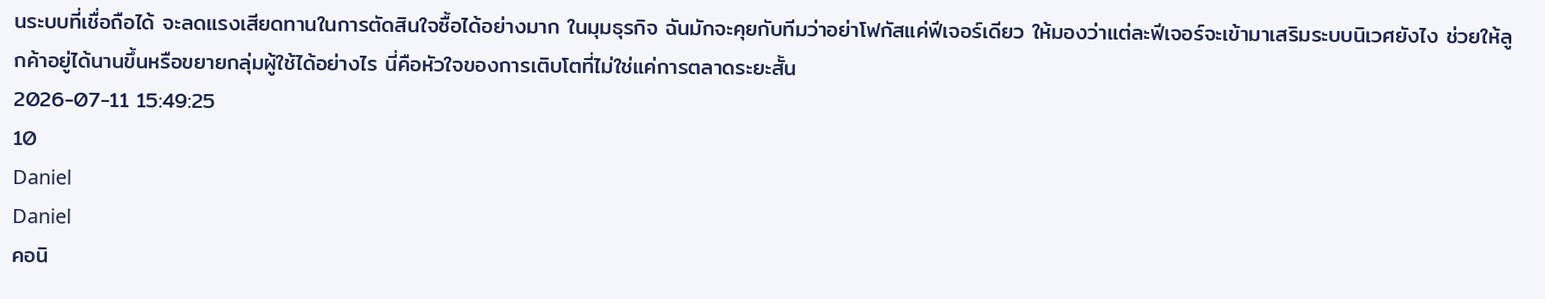นระบบที่เชื่อถือได้ จะลดแรงเสียดทานในการตัดสินใจซื้อได้อย่างมาก ในมุมธุรกิจ ฉันมักจะคุยกับทีมว่าอย่าโฟกัสแค่ฟีเจอร์เดียว ให้มองว่าแต่ละฟีเจอร์จะเข้ามาเสริมระบบนิเวศยังไง ช่วยให้ลูกค้าอยู่ได้นานขึ้นหรือขยายกลุ่มผู้ใช้ได้อย่างไร นี่คือหัวใจของการเติบโตที่ไม่ใช่แค่การตลาดระยะสั้น
2026-07-11 15:49:25
10
Daniel
Daniel
คอนิ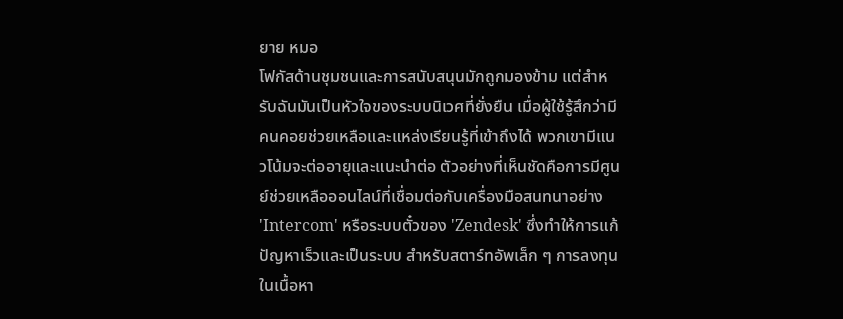ยาย หมอ
โฟกัสด้านชุมชนและการสนับสนุนมักถูกมองข้าม แต่สำหรับฉันมันเป็นหัวใจของระบบนิเวศที่ยั่งยืน เมื่อผู้ใช้รู้สึกว่ามีคนคอยช่วยเหลือและแหล่งเรียนรู้ที่เข้าถึงได้ พวกเขามีแนวโน้มจะต่ออายุและแนะนำต่อ ตัวอย่างที่เห็นชัดคือการมีศูนย์ช่วยเหลือออนไลน์ที่เชื่อมต่อกับเครื่องมือสนทนาอย่าง 'Intercom' หรือระบบตั๋วของ 'Zendesk' ซึ่งทำให้การแก้ปัญหาเร็วและเป็นระบบ สำหรับสตาร์ทอัพเล็ก ๆ การลงทุนในเนื้อหา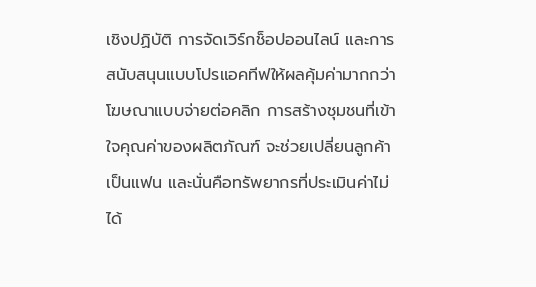เชิงปฏิบัติ การจัดเวิร์กช็อปออนไลน์ และการสนับสนุนแบบโปรแอคทีฟให้ผลคุ้มค่ามากกว่าโฆษณาแบบจ่ายต่อคลิก การสร้างชุมชนที่เข้าใจคุณค่าของผลิตภัณฑ์ จะช่วยเปลี่ยนลูกค้าเป็นแฟน และนั่นคือทรัพยากรที่ประเมินค่าไม่ได้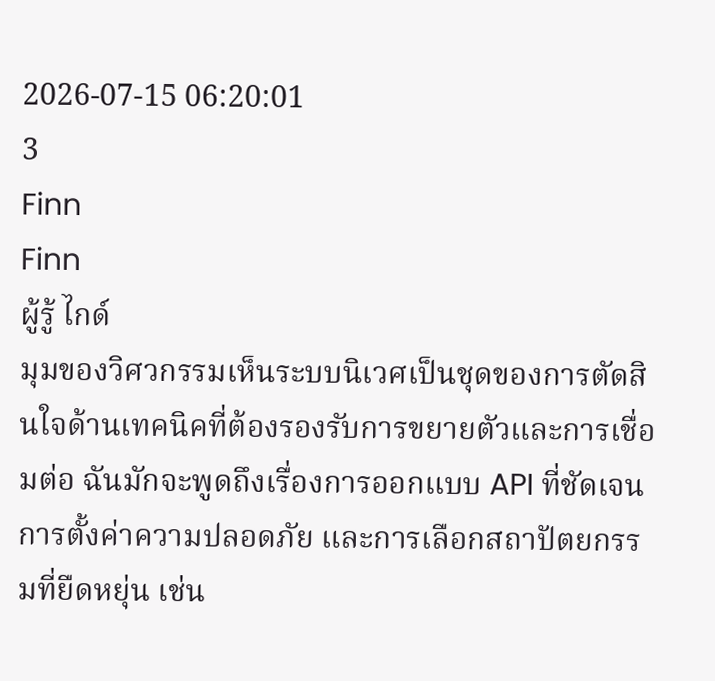2026-07-15 06:20:01
3
Finn
Finn
ผู้รู้ ไกด์
มุมของวิศวกรรมเห็นระบบนิเวศเป็นชุดของการตัดสินใจด้านเทคนิคที่ต้องรองรับการขยายตัวและการเชื่อมต่อ ฉันมักจะพูดถึงเรื่องการออกแบบ API ที่ชัดเจน การตั้งค่าความปลอดภัย และการเลือกสถาปัตยกรรมที่ยืดหยุ่น เช่น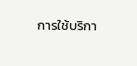การใช้บริกา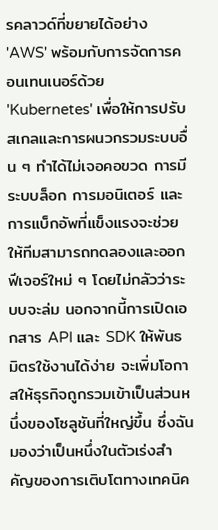รคลาวด์ที่ขยายได้อย่าง 'AWS' พร้อมกับการจัดการคอนเทนเนอร์ด้วย 'Kubernetes' เพื่อให้การปรับสเกลและการผนวกรวมระบบอื่น ๆ ทำได้ไม่เจอคอขวด การมีระบบล็อก การมอนิเตอร์ และการแบ็กอัพที่แข็งแรงจะช่วยให้ทีมสามารถทดลองและออกฟีเจอร์ใหม่ ๆ โดยไม่กลัวว่าระบบจะล่ม นอกจากนี้การเปิดเอกสาร API และ SDK ให้พันธมิตรใช้งานได้ง่าย จะเพิ่มโอกาสให้ธุรกิจถูกรวมเข้าเป็นส่วนหนึ่งของโซลูชันที่ใหญ่ขึ้น ซึ่งฉันมองว่าเป็นหนึ่งในตัวเร่งสำคัญของการเติบโตทางเทคนิค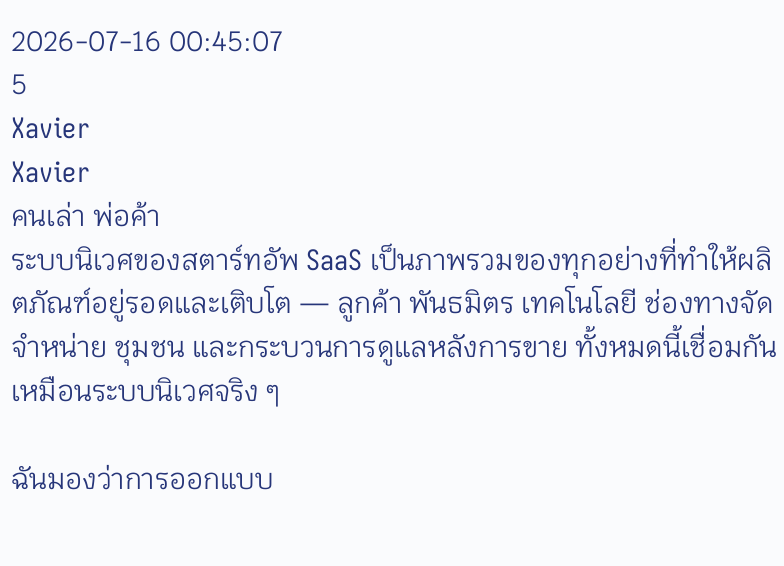2026-07-16 00:45:07
5
Xavier
Xavier
คนเล่า พ่อค้า
ระบบนิเวศของสตาร์ทอัพ SaaS เป็นภาพรวมของทุกอย่างที่ทำให้ผลิตภัณฑ์อยู่รอดและเติบโต — ลูกค้า พันธมิตร เทคโนโลยี ช่องทางจัดจำหน่าย ชุมชน และกระบวนการดูแลหลังการขาย ทั้งหมดนี้เชื่อมกันเหมือนระบบนิเวศจริง ๆ

ฉันมองว่าการออกแบบ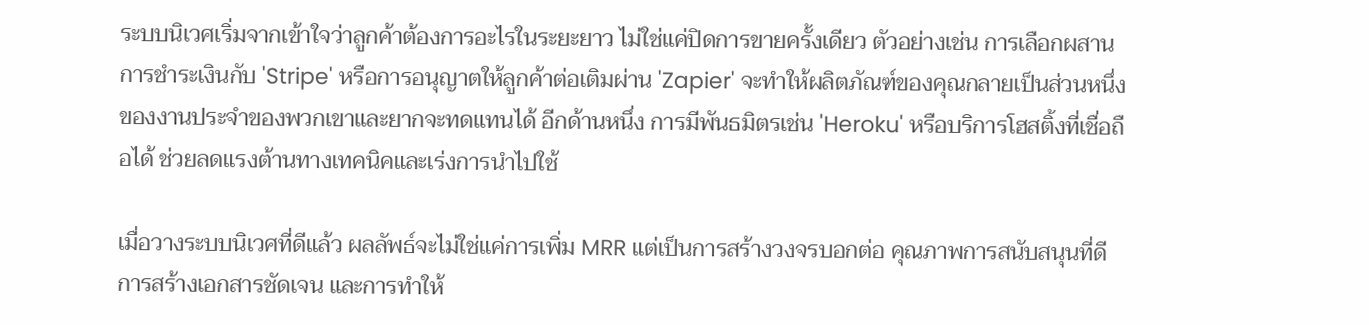ระบบนิเวศเริ่มจากเข้าใจว่าลูกค้าต้องการอะไรในระยะยาว ไม่ใช่แค่ปิดการขายครั้งเดียว ตัวอย่างเช่น การเลือกผสานการชำระเงินกับ 'Stripe' หรือการอนุญาตให้ลูกค้าต่อเติมผ่าน 'Zapier' จะทำให้ผลิตภัณฑ์ของคุณกลายเป็นส่วนหนึ่งของงานประจำของพวกเขาและยากจะทดแทนได้ อีกด้านหนึ่ง การมีพันธมิตรเช่น 'Heroku' หรือบริการโฮสติ้งที่เชื่อถือได้ ช่วยลดแรงต้านทางเทคนิคและเร่งการนำไปใช้

เมื่อวางระบบนิเวศที่ดีแล้ว ผลลัพธ์จะไม่ใช่แค่การเพิ่ม MRR แต่เป็นการสร้างวงจรบอกต่อ คุณภาพการสนับสนุนที่ดี การสร้างเอกสารชัดเจน และการทำให้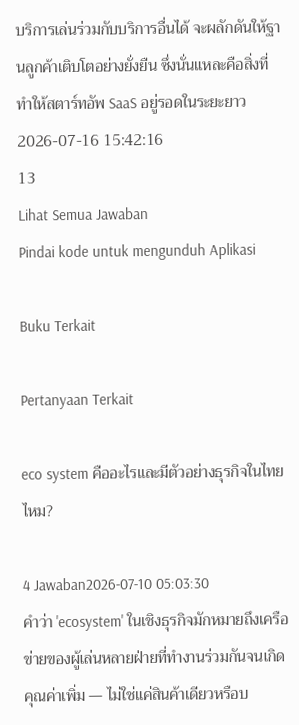บริการเล่นร่วมกับบริการอื่นได้ จะผลักดันให้ฐานลูกค้าเติบโตอย่างยั่งยืน ซึ่งนั่นแหละคือสิ่งที่ทำให้สตาร์ทอัพ SaaS อยู่รอดในระยะยาว
2026-07-16 15:42:16
13
Lihat Semua Jawaban
Pindai kode untuk mengunduh Aplikasi

Buku Terkait

Pertanyaan Terkait

eco system คืออะไรและมีตัวอย่างธุรกิจในไทยไหม?

4 Jawaban2026-07-10 05:03:30
คำว่า 'ecosystem' ในเชิงธุรกิจมักหมายถึงเครือข่ายของผู้เล่นหลายฝ่ายที่ทำงานร่วมกันจนเกิดคุณค่าเพิ่ม — ไม่ใช่แค่สินค้าเดียวหรือบ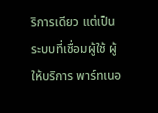ริการเดียว แต่เป็นระบบที่เชื่อมผู้ใช้ ผู้ให้บริการ พาร์ทเนอ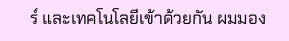ร์ และเทคโนโลยีเข้าด้วยกัน ผมมอง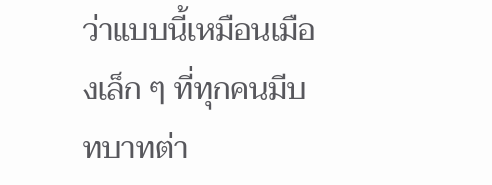ว่าแบบนี้เหมือนเมืองเล็ก ๆ ที่ทุกคนมีบทบาทต่า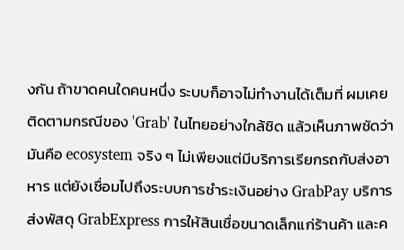งกัน ถ้าขาดคนใดคนหนึ่ง ระบบก็อาจไม่ทำงานได้เต็มที่ ผมเคยติดตามกรณีของ 'Grab' ในไทยอย่างใกล้ชิด แล้วเห็นภาพชัดว่ามันคือ ecosystem จริง ๆ ไม่เพียงแต่มีบริการเรียกรถกับส่งอาหาร แต่ยังเชื่อมไปถึงระบบการชำระเงินอย่าง GrabPay บริการส่งพัสดุ GrabExpress การให้สินเชื่อขนาดเล็กแก่ร้านค้า และค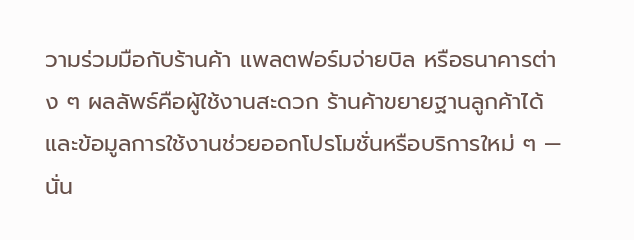วามร่วมมือกับร้านค้า แพลตฟอร์มจ่ายบิล หรือธนาคารต่าง ๆ ผลลัพธ์คือผู้ใช้งานสะดวก ร้านค้าขยายฐานลูกค้าได้ และข้อมูลการใช้งานช่วยออกโปรโมชั่นหรือบริการใหม่ ๆ — นั่น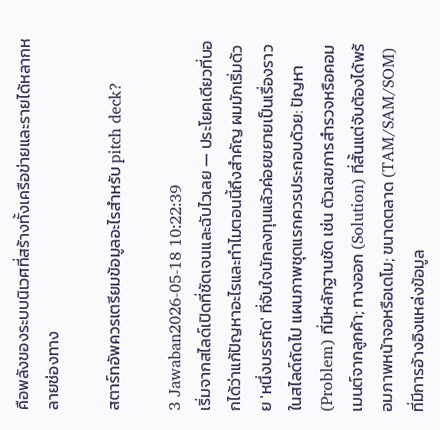คือพลังของระบบนิเวศที่สร้างทั้งเครือข่ายและรายได้หลากหลายช่องทาง

สตาร์ทอัพควรเตรียมข้อมูลอะไรสำหรับ pitch deck?

3 Jawaban2026-05-18 10:22:39
เริ่มจากสไลด์เปิดที่ชัดเจนและฉับไวเลย — ประโยคเดียวที่บอกได้ว่าแก้ปัญหาอะไรและทำไมตอนนี้ถึงสำคัญ ผมมักเริ่มด้วย 'หนึ่งบรรทัด' ที่จับใจนักลงทุนแล้วค่อยขยายเป็นเรื่องราวในสไลด์ถัดไป แผนภาพชุดแรกควรประกอบด้วย: ปัญหา (Problem) ที่มีหลักฐานชัด เช่น ตัวเลขการสำรวจหรือคอมเมนต์จากลูกค้า; ทางออก (Solution) ที่สั้นแต่จับต้องได้พร้อมภาพหน้าจอหรือเดโม; ขนาดตลาด (TAM/SAM/SOM) ที่มีการอ้างอิงแหล่งข้อมูล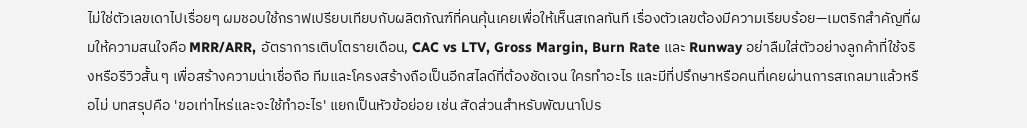ไม่ใช่ตัวเลขเดาไปเรื่อยๆ ผมชอบใช้กราฟเปรียบเทียบกับผลิตภัณฑ์ที่คนคุ้นเคยเพื่อให้เห็นสเกลทันที เรื่องตัวเลขต้องมีความเรียบร้อย—เมตริกสำคัญที่ผมให้ความสนใจคือ MRR/ARR, อัตราการเติบโตรายเดือน, CAC vs LTV, Gross Margin, Burn Rate และ Runway อย่าลืมใส่ตัวอย่างลูกค้าที่ใช้จริงหรือรีวิวสั้น ๆ เพื่อสร้างความน่าเชื่อถือ ทีมและโครงสร้างถือเป็นอีกสไลด์ที่ต้องชัดเจน ใครทำอะไร และมีที่ปรึกษาหรือคนที่เคยผ่านการสเกลมาแล้วหรือไม่ บทสรุปคือ 'ขอเท่าไหร่และจะใช้ทำอะไร' แยกเป็นหัวข้อย่อย เช่น สัดส่วนสำหรับพัฒนาโปร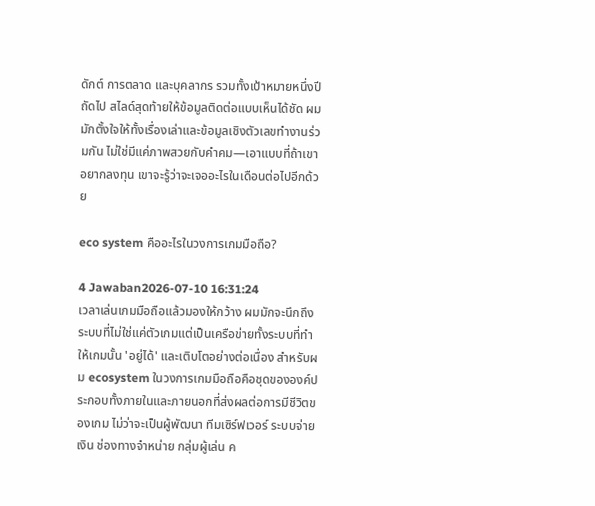ดักต์ การตลาด และบุคลากร รวมทั้งเป้าหมายหนึ่งปีถัดไป สไลด์สุดท้ายให้ข้อมูลติดต่อแบบเห็นได้ชัด ผมมักตั้งใจให้ทั้งเรื่องเล่าและข้อมูลเชิงตัวเลขทำงานร่วมกัน ไม่ใช่มีแค่ภาพสวยกับคำคม—เอาแบบที่ถ้าเขาอยากลงทุน เขาจะรู้ว่าจะเจออะไรในเดือนต่อไปอีกด้วย

eco system คืออะไรในวงการเกมมือถือ?

4 Jawaban2026-07-10 16:31:24
เวลาเล่นเกมมือถือแล้วมองให้กว้าง ผมมักจะนึกถึงระบบที่ไม่ใช่แค่ตัวเกมแต่เป็นเครือข่ายทั้งระบบที่ทำให้เกมนั้น 'อยู่ได้' และเติบโตอย่างต่อเนื่อง สำหรับผม ecosystem ในวงการเกมมือถือคือชุดขององค์ประกอบทั้งภายในและภายนอกที่ส่งผลต่อการมีชีวิตของเกม ไม่ว่าจะเป็นผู้พัฒนา ทีมเซิร์ฟเวอร์ ระบบจ่ายเงิน ช่องทางจำหน่าย กลุ่มผู้เล่น ค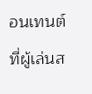อนเทนต์ที่ผู้เล่นส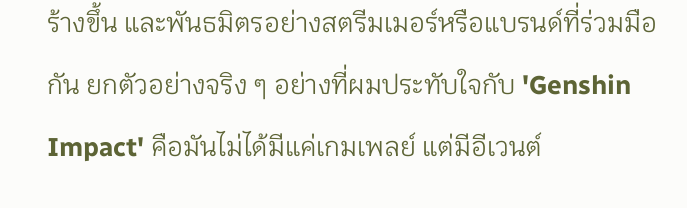ร้างขึ้น และพันธมิตรอย่างสตรีมเมอร์หรือแบรนด์ที่ร่วมมือกัน ยกตัวอย่างจริง ๆ อย่างที่ผมประทับใจกับ 'Genshin Impact' คือมันไม่ได้มีแค่เกมเพลย์ แต่มีอีเวนต์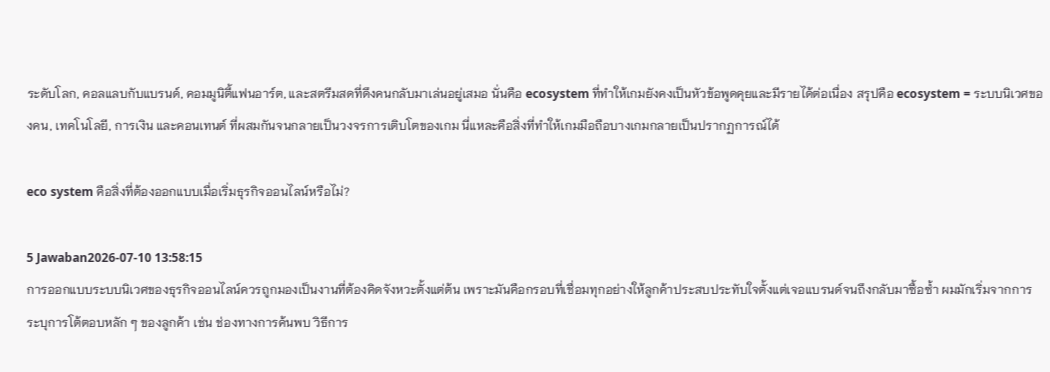ระดับโลก, คอลแลบกับแบรนด์, คอมมูนิตี้แฟนอาร์ต, และสตรีมสดที่ดึงคนกลับมาเล่นอยู่เสมอ นั่นคือ ecosystem ที่ทำให้เกมยังคงเป็นหัวข้อพูดคุยและมีรายได้ต่อเนื่อง สรุปคือ ecosystem = ระบบนิเวศของคน, เทคโนโลยี, การเงิน และคอนเทนต์ ที่ผสมกันจนกลายเป็นวงจรการเติบโตของเกม นี่แหละคือสิ่งที่ทำให้เกมมือถือบางเกมกลายเป็นปรากฏการณ์ได้

eco system คือสิ่งที่ต้องออกแบบเมื่อเริ่มธุรกิจออนไลน์หรือไม่?

5 Jawaban2026-07-10 13:58:15
การออกแบบระบบนิเวศของธุรกิจออนไลน์ควรถูกมองเป็นงานที่ต้องคิดจังหวะตั้งแต่ต้น เพราะมันคือกรอบที่เชื่อมทุกอย่างให้ลูกค้าประสบประทับใจตั้งแต่เจอแบรนด์จนถึงกลับมาซื้อซ้ำ ผมมักเริ่มจากการระบุการโต้ตอบหลัก ๆ ของลูกค้า เช่น ช่องทางการค้นพบ วิธีการ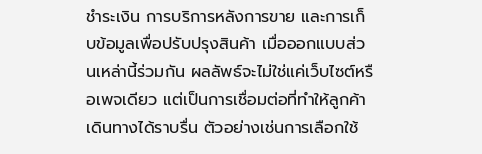ชำระเงิน การบริการหลังการขาย และการเก็บข้อมูลเพื่อปรับปรุงสินค้า เมื่อออกแบบส่วนเหล่านี้ร่วมกัน ผลลัพธ์จะไม่ใช่แค่เว็บไซต์หรือเพจเดียว แต่เป็นการเชื่อมต่อที่ทำให้ลูกค้าเดินทางได้ราบรื่น ตัวอย่างเช่นการเลือกใช้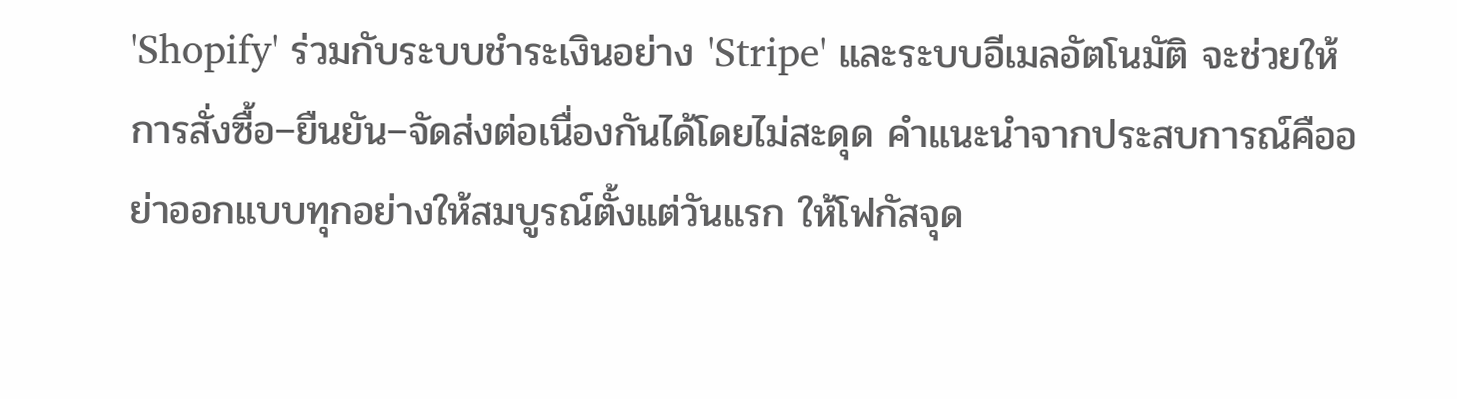'Shopify' ร่วมกับระบบชำระเงินอย่าง 'Stripe' และระบบอีเมลอัตโนมัติ จะช่วยให้การสั่งซื้อ–ยืนยัน–จัดส่งต่อเนื่องกันได้โดยไม่สะดุด คำแนะนำจากประสบการณ์คืออย่าออกแบบทุกอย่างให้สมบูรณ์ตั้งแต่วันแรก ให้โฟกัสจุด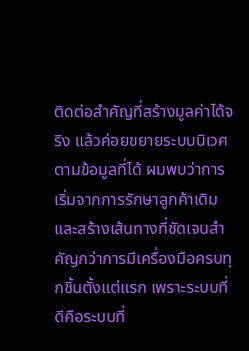ติดต่อสำคัญที่สร้างมูลค่าได้จริง แล้วค่อยขยายระบบนิเวศตามข้อมูลที่ได้ ผมพบว่าการเริ่มจากการรักษาลูกค้าเดิมและสร้างเส้นทางที่ชัดเจนสำคัญกว่าการมีเครื่องมือครบทุกชิ้นตั้งแต่แรก เพราะระบบที่ดีคือระบบที่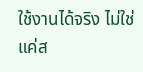ใช้งานได้จริง ไม่ใช่แค่ส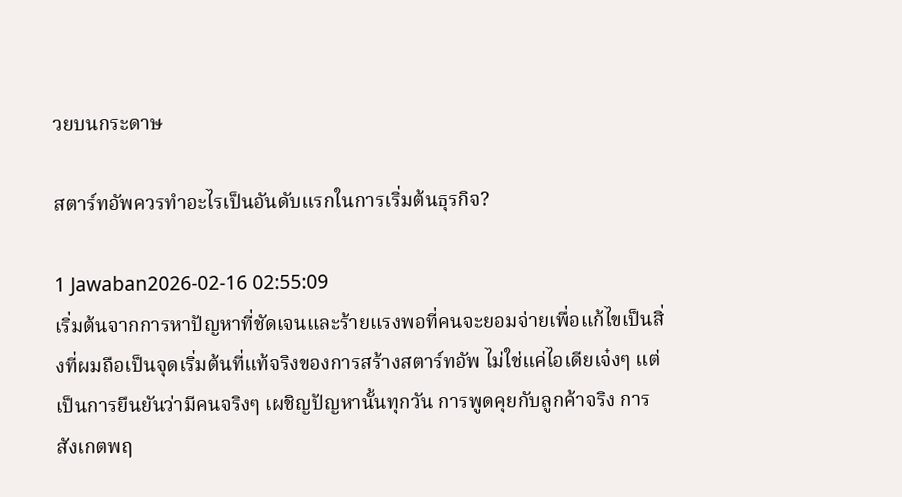วยบนกระดาษ

สตาร์ทอัพควรทำอะไรเป็นอันดับแรกในการเริ่มต้นธุรกิจ?

1 Jawaban2026-02-16 02:55:09
เริ่มต้นจากการหาปัญหาที่ชัดเจนและร้ายแรงพอที่คนจะยอมจ่ายเพื่อแก้ไขเป็นสิ่งที่ผมถือเป็นจุดเริ่มต้นที่แท้จริงของการสร้างสตาร์ทอัพ ไม่ใช่แค่ไอเดียเจ๋งๆ แต่เป็นการยืนยันว่ามีคนจริงๆ เผชิญปัญหานั้นทุกวัน การพูดคุยกับลูกค้าจริง การสังเกตพฤ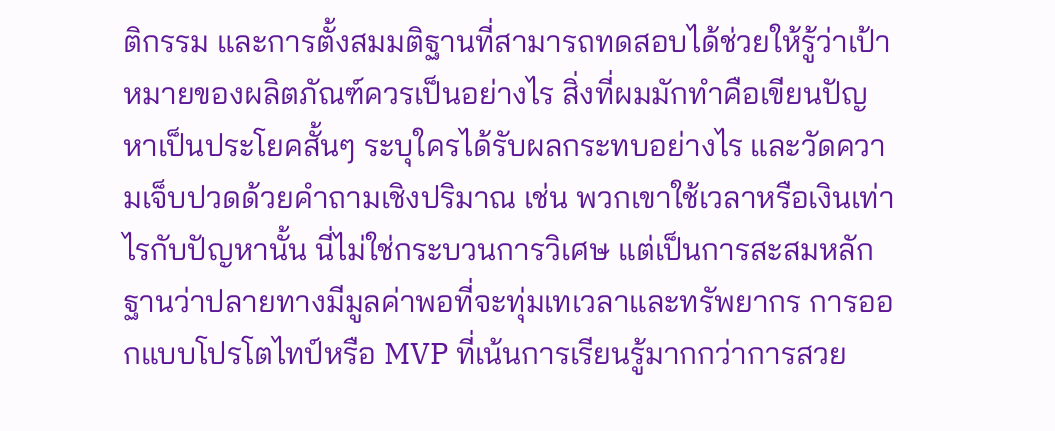ติกรรม และการตั้งสมมติฐานที่สามารถทดสอบได้ช่วยให้รู้ว่าเป้าหมายของผลิตภัณฑ์ควรเป็นอย่างไร สิ่งที่ผมมักทำคือเขียนปัญหาเป็นประโยคสั้นๆ ระบุใครได้รับผลกระทบอย่างไร และวัดความเจ็บปวดด้วยคำถามเชิงปริมาณ เช่น พวกเขาใช้เวลาหรือเงินเท่าไรกับปัญหานั้น นี่ไม่ใช่กระบวนการวิเศษ แต่เป็นการสะสมหลักฐานว่าปลายทางมีมูลค่าพอที่จะทุ่มเทเวลาและทรัพยากร การออกแบบโปรโตไทป์หรือ MVP ที่เน้นการเรียนรู้มากกว่าการสวย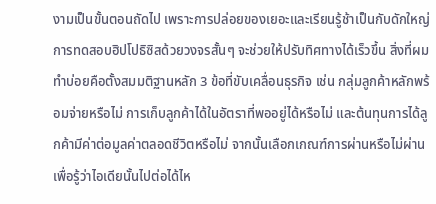งามเป็นขั้นตอนถัดไป เพราะการปล่อยของเยอะและเรียนรู้ช้าเป็นกับดักใหญ่ การทดสอบฮิปโปธิซิสด้วยวงจรสั้นๆ จะช่วยให้ปรับทิศทางได้เร็วขึ้น สิ่งที่ผมทำบ่อยคือตั้งสมมติฐานหลัก 3 ข้อที่ขับเคลื่อนธุรกิจ เช่น กลุ่มลูกค้าหลักพร้อมจ่ายหรือไม่ การเก็บลูกค้าได้ในอัตราที่พออยู่ได้หรือไม่ และต้นทุนการได้ลูกค้ามีค่าต่อมูลค่าตลอดชีวิตหรือไม่ จากนั้นเลือกเกณฑ์การผ่านหรือไม่ผ่านเพื่อรู้ว่าไอเดียนั้นไปต่อได้ไห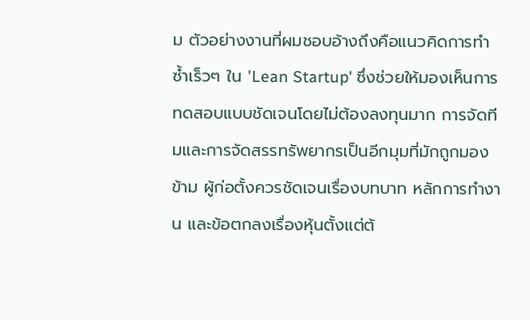ม ตัวอย่างงานที่ผมชอบอ้างถึงคือแนวคิดการทำซ้ำเร็วๆ ใน 'Lean Startup' ซึ่งช่วยให้มองเห็นการทดสอบแบบชัดเจนโดยไม่ต้องลงทุนมาก การจัดทีมและการจัดสรรทรัพยากรเป็นอีกมุมที่มักถูกมองข้าม ผู้ก่อตั้งควรชัดเจนเรื่องบทบาท หลักการทำงาน และข้อตกลงเรื่องหุ้นตั้งแต่ต้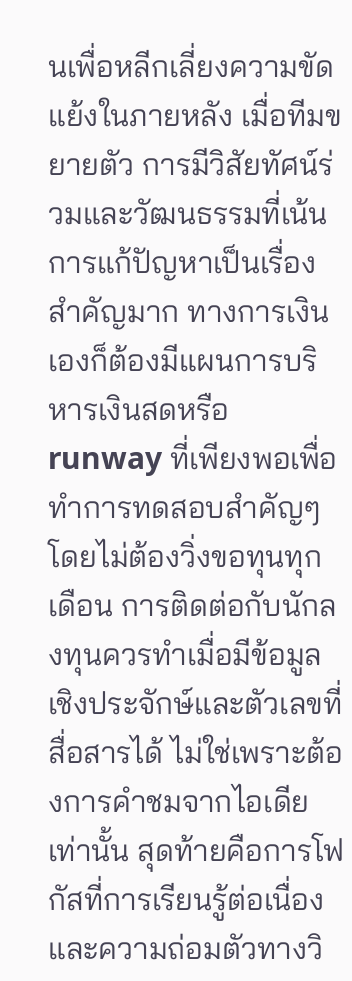นเพื่อหลีกเลี่ยงความขัดแย้งในภายหลัง เมื่อทีมขยายตัว การมีวิสัยทัศน์ร่วมและวัฒนธรรมที่เน้นการแก้ปัญหาเป็นเรื่องสำคัญมาก ทางการเงินเองก็ต้องมีแผนการบริหารเงินสดหรือ runway ที่เพียงพอเพื่อทำการทดสอบสำคัญๆ โดยไม่ต้องวิ่งขอทุนทุกเดือน การติดต่อกับนักลงทุนควรทำเมื่อมีข้อมูลเชิงประจักษ์และตัวเลขที่สื่อสารได้ ไม่ใช่เพราะต้องการคำชมจากไอเดียเท่านั้น สุดท้ายคือการโฟกัสที่การเรียนรู้ต่อเนื่องและความถ่อมตัวทางวิ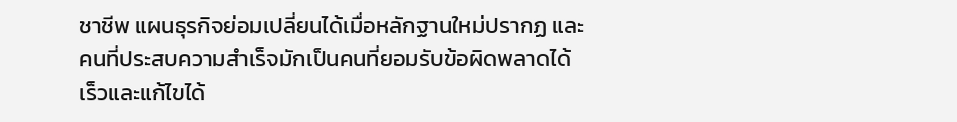ชาชีพ แผนธุรกิจย่อมเปลี่ยนได้เมื่อหลักฐานใหม่ปรากฏ และคนที่ประสบความสำเร็จมักเป็นคนที่ยอมรับข้อผิดพลาดได้เร็วและแก้ไขได้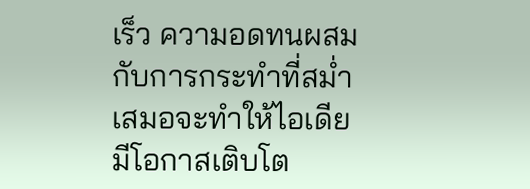เร็ว ความอดทนผสมกับการกระทำที่สม่ำเสมอจะทำให้ไอเดียมีโอกาสเติบโต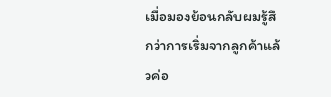เมื่อมองย้อนกลับผมรู้สึกว่าการเริ่มจากลูกค้าแล้วค่อ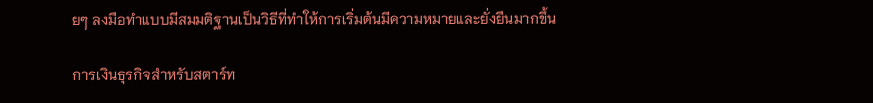ยๆ ลงมือทำแบบมีสมมติฐานเป็นวิธีที่ทำให้การเริ่มต้นมีความหมายและยั่งยืนมากขึ้น

การเงินธุรกิจสำหรับสตาร์ท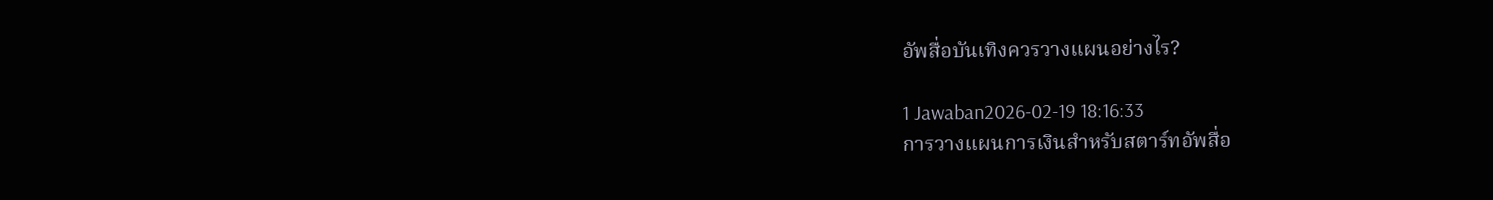อัพสื่อบันเทิงควรวางแผนอย่างไร?

1 Jawaban2026-02-19 18:16:33
การวางแผนการเงินสำหรับสตาร์ทอัพสื่อ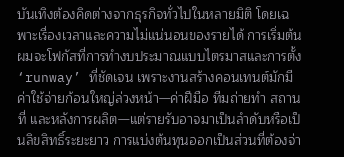บันเทิงต้องคิดต่างจากธุรกิจทั่วไปในหลายมิติ โดยเฉพาะเรื่องเวลาและความไม่แน่นอนของรายได้ การเริ่มต้นผมจะโฟกัสที่การทำงบประมาณแบบไตรมาสและการตั้ง ‘runway’ ที่ชัดเจน เพราะงานสร้างคอนเทนต์มักมีค่าใช้จ่ายก้อนใหญ่ล่วงหน้า—ค่าฝีมือ ทีมถ่ายทำ สถานที่ และหลังการผลิต—แต่รายรับอาจมาเป็นลำดับหรือเป็นลิขสิทธิ์ระยะยาว การแบ่งต้นทุนออกเป็นส่วนที่ต้องจ่า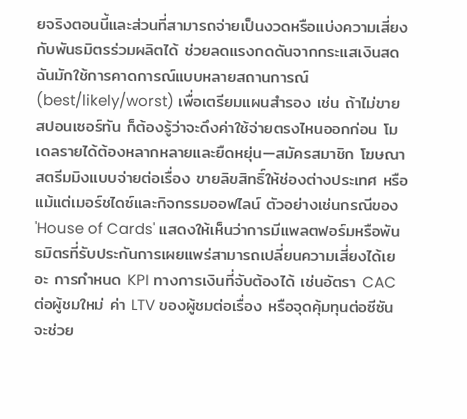ยจริงตอนนี้และส่วนที่สามารถจ่ายเป็นงวดหรือแบ่งความเสี่ยงกับพันธมิตรร่วมผลิตได้ ช่วยลดแรงกดดันจากกระแสเงินสด ฉันมักใช้การคาดการณ์แบบหลายสถานการณ์ (best/likely/worst) เพื่อเตรียมแผนสำรอง เช่น ถ้าไม่ขายสปอนเซอร์ทัน ก็ต้องรู้ว่าจะดึงค่าใช้จ่ายตรงไหนออกก่อน โมเดลรายได้ต้องหลากหลายและยืดหยุ่น—สมัครสมาชิก โฆษณา สตรีมมิงแบบจ่ายต่อเรื่อง ขายลิขสิทธิ์ให้ช่องต่างประเทศ หรือแม้แต่เมอร์ชไดซ์และกิจกรรมออฟไลน์ ตัวอย่างเช่นกรณีของ 'House of Cards' แสดงให้เห็นว่าการมีแพลตฟอร์มหรือพันธมิตรที่รับประกันการเผยแพร่สามารถเปลี่ยนความเสี่ยงได้เยอะ การกำหนด KPI ทางการเงินที่จับต้องได้ เช่นอัตรา CAC ต่อผู้ชมใหม่ ค่า LTV ของผู้ชมต่อเรื่อง หรือจุดคุ้มทุนต่อซีซัน จะช่วย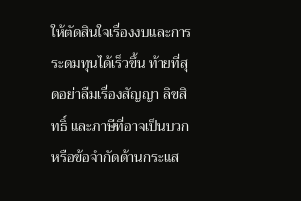ให้ตัดสินใจเรื่องงบและการระดมทุนได้เร็วขึ้น ท้ายที่สุดอย่าลืมเรื่องสัญญา ลิขสิทธิ์ และภาษีที่อาจเป็นบวกหรือข้อจำกัดด้านกระแส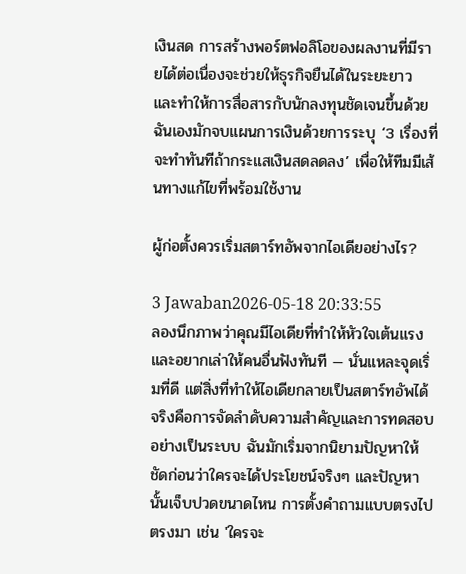เงินสด การสร้างพอร์ตฟอลิโอของผลงานที่มีรายได้ต่อเนื่องจะช่วยให้ธุรกิจยืนได้ในระยะยาว และทำให้การสื่อสารกับนักลงทุนชัดเจนขึ้นด้วย ฉันเองมักจบแผนการเงินด้วยการระบุ ‘3 เรื่องที่จะทำทันทีถ้ากระแสเงินสดลดลง’ เพื่อให้ทีมมีเส้นทางแก้ไขที่พร้อมใช้งาน

ผู้ก่อตั้งควรเริ่มสตาร์ทอัพจากไอเดียอย่างไร?

3 Jawaban2026-05-18 20:33:55
ลองนึกภาพว่าคุณมีไอเดียที่ทำให้หัวใจเต้นแรงและอยากเล่าให้คนอื่นฟังทันที — นั่นแหละจุดเริ่มที่ดี แต่สิ่งที่ทำให้ไอเดียกลายเป็นสตาร์ทอัพได้จริงคือการจัดลำดับความสำคัญและการทดสอบอย่างเป็นระบบ ฉันมักเริ่มจากนิยามปัญหาให้ชัดก่อนว่าใครจะได้ประโยชน์จริงๆ และปัญหานั้นเจ็บปวดขนาดไหน การตั้งคำถามแบบตรงไปตรงมา เช่น 'ใครจะ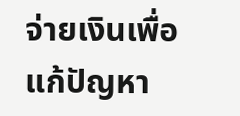จ่ายเงินเพื่อแก้ปัญหา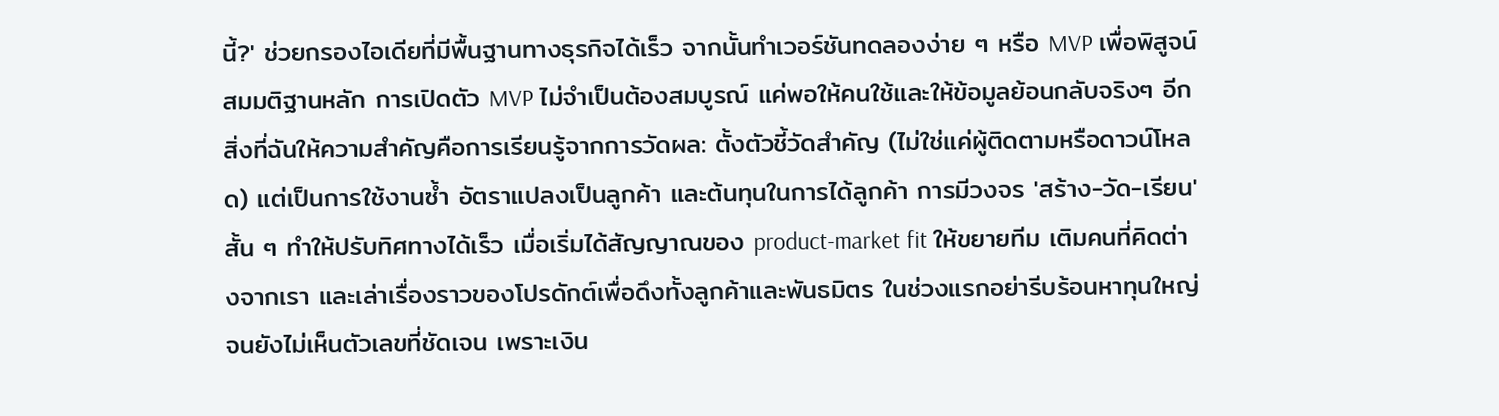นี้?' ช่วยกรองไอเดียที่มีพื้นฐานทางธุรกิจได้เร็ว จากนั้นทำเวอร์ชันทดลองง่าย ๆ หรือ MVP เพื่อพิสูจน์สมมติฐานหลัก การเปิดตัว MVP ไม่จำเป็นต้องสมบูรณ์ แค่พอให้คนใช้และให้ข้อมูลย้อนกลับจริงๆ อีกสิ่งที่ฉันให้ความสำคัญคือการเรียนรู้จากการวัดผล: ตั้งตัวชี้วัดสำคัญ (ไม่ใช่แค่ผู้ติดตามหรือดาวน์โหลด) แต่เป็นการใช้งานซ้ำ อัตราแปลงเป็นลูกค้า และต้นทุนในการได้ลูกค้า การมีวงจร 'สร้าง-วัด-เรียน' สั้น ๆ ทำให้ปรับทิศทางได้เร็ว เมื่อเริ่มได้สัญญาณของ product-market fit ให้ขยายทีม เติมคนที่คิดต่างจากเรา และเล่าเรื่องราวของโปรดักต์เพื่อดึงทั้งลูกค้าและพันธมิตร ในช่วงแรกอย่ารีบร้อนหาทุนใหญ่จนยังไม่เห็นตัวเลขที่ชัดเจน เพราะเงิน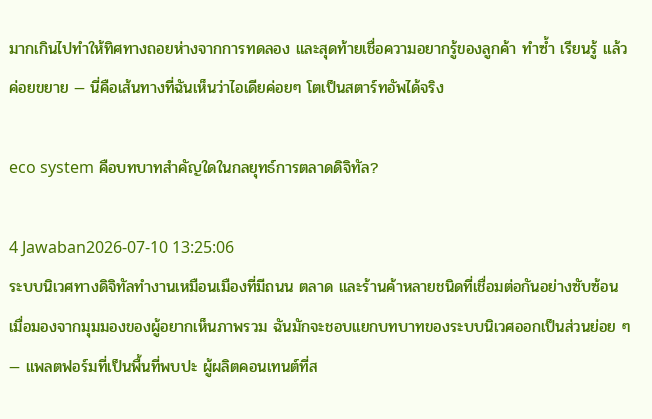มากเกินไปทำให้ทิศทางถอยห่างจากการทดลอง และสุดท้ายเชื่อความอยากรู้ของลูกค้า ทำซ้ำ เรียนรู้ แล้วค่อยขยาย — นี่คือเส้นทางที่ฉันเห็นว่าไอเดียค่อยๆ โตเป็นสตาร์ทอัพได้จริง

eco system คือบทบาทสำคัญใดในกลยุทธ์การตลาดดิจิทัล?

4 Jawaban2026-07-10 13:25:06
ระบบนิเวศทางดิจิทัลทำงานเหมือนเมืองที่มีถนน ตลาด และร้านค้าหลายชนิดที่เชื่อมต่อกันอย่างซับซ้อน เมื่อมองจากมุมมองของผู้อยากเห็นภาพรวม ฉันมักจะชอบแยกบทบาทของระบบนิเวศออกเป็นส่วนย่อย ๆ — แพลตฟอร์มที่เป็นพื้นที่พบปะ ผู้ผลิตคอนเทนต์ที่ส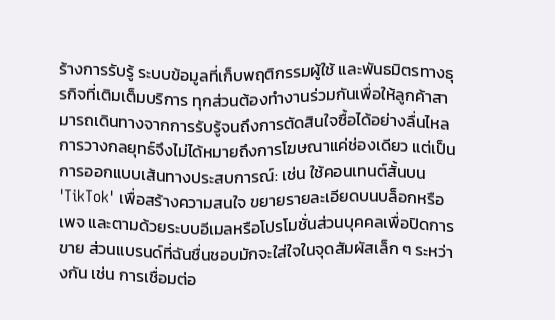ร้างการรับรู้ ระบบข้อมูลที่เก็บพฤติกรรมผู้ใช้ และพันธมิตรทางธุรกิจที่เติมเต็มบริการ ทุกส่วนต้องทำงานร่วมกันเพื่อให้ลูกค้าสามารถเดินทางจากการรับรู้จนถึงการตัดสินใจซื้อได้อย่างลื่นไหล การวางกลยุทธ์จึงไม่ได้หมายถึงการโฆษณาแค่ช่องเดียว แต่เป็นการออกแบบเส้นทางประสบการณ์: เช่น ใช้คอนเทนต์สั้นบน 'TikTok' เพื่อสร้างความสนใจ ขยายรายละเอียดบนบล็อกหรือเพจ และตามด้วยระบบอีเมลหรือโปรโมชั่นส่วนบุคคลเพื่อปิดการขาย ส่วนแบรนด์ที่ฉันชื่นชอบมักจะใส่ใจในจุดสัมผัสเล็ก ๆ ระหว่างกัน เช่น การเชื่อมต่อ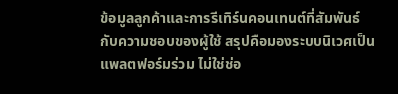ข้อมูลลูกค้าและการรีเทิร์นคอนเทนต์ที่สัมพันธ์กับความชอบของผู้ใช้ สรุปคือมองระบบนิเวศเป็นแพลตฟอร์มร่วม ไม่ใช่ช่อ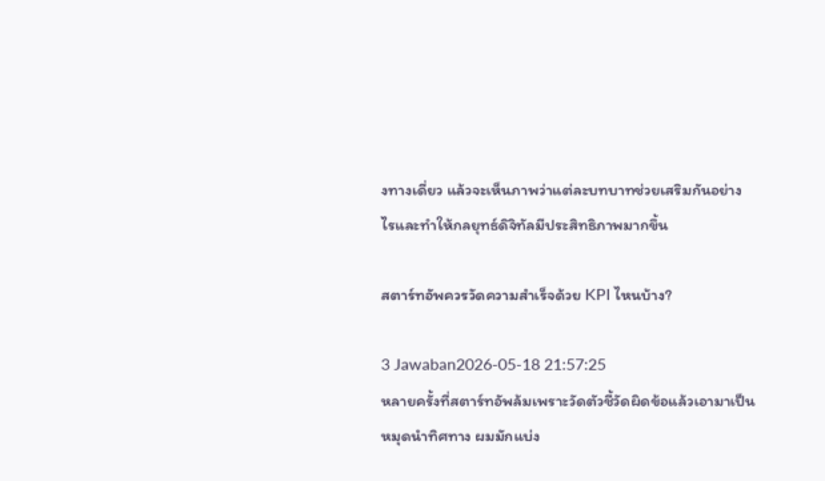งทางเดี่ยว แล้วจะเห็นภาพว่าแต่ละบทบาทช่วยเสริมกันอย่างไรและทำให้กลยุทธ์ดิจิทัลมีประสิทธิภาพมากขึ้น

สตาร์ทอัพควรวัดความสำเร็จด้วย KPI ไหนบ้าง?

3 Jawaban2026-05-18 21:57:25
หลายครั้งที่สตาร์ทอัพล้มเพราะวัดตัวชี้วัดผิดข้อแล้วเอามาเป็นหมุดนำทิศทาง ผมมักแบ่ง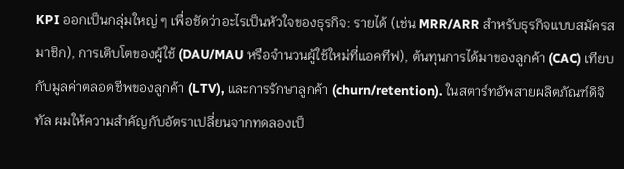KPI ออกเป็นกลุ่มใหญ่ ๆ เพื่อชัดว่าอะไรเป็นหัวใจของธุรกิจ: รายได้ (เช่น MRR/ARR สำหรับธุรกิจแบบสมัครสมาชิก), การเติบโตของผู้ใช้ (DAU/MAU หรือจำนวนผู้ใช้ใหม่ที่แอคทีฟ), ต้นทุนการได้มาของลูกค้า (CAC) เทียบกับมูลค่าตลอดชีพของลูกค้า (LTV), และการรักษาลูกค้า (churn/retention). ในสตาร์ทอัพสายผลิตภัณฑ์ดิจิทัล ผมให้ความสำคัญกับอัตราเปลี่ยนจากทดลองเป็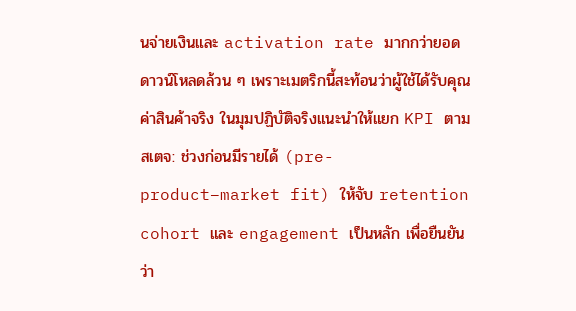นจ่ายเงินและ activation rate มากกว่ายอดดาวน์โหลดล้วน ๆ เพราะเมตริกนี้สะท้อนว่าผู้ใช้ได้รับคุณค่าสินค้าจริง ในมุมปฏิบัติจริงแนะนำให้แยก KPI ตามสเตจ: ช่วงก่อนมีรายได้ (pre-product–market fit) ให้จับ retention cohort และ engagement เป็นหลัก เพื่อยืนยันว่า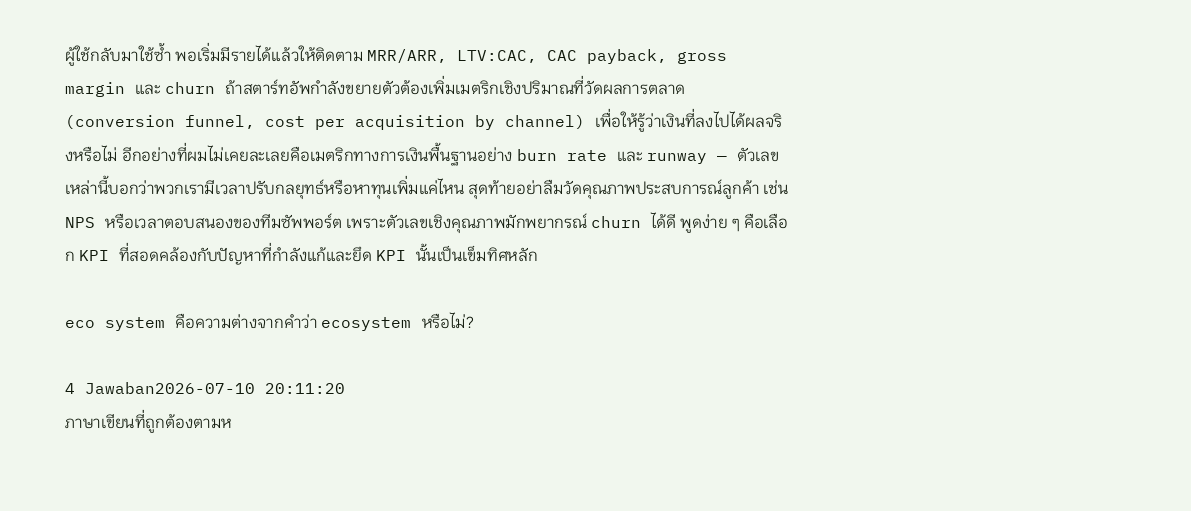ผู้ใช้กลับมาใช้ซ้ำ พอเริ่มมีรายได้แล้วให้ติดตาม MRR/ARR, LTV:CAC, CAC payback, gross margin และ churn ถ้าสตาร์ทอัพกำลังขยายตัวต้องเพิ่มเมตริกเชิงปริมาณที่วัดผลการตลาด (conversion funnel, cost per acquisition by channel) เพื่อให้รู้ว่าเงินที่ลงไปได้ผลจริงหรือไม่ อีกอย่างที่ผมไม่เคยละเลยคือเมตริกทางการเงินพื้นฐานอย่าง burn rate และ runway — ตัวเลขเหล่านี้บอกว่าพวกเรามีเวลาปรับกลยุทธ์หรือหาทุนเพิ่มแค่ไหน สุดท้ายอย่าลืมวัดคุณภาพประสบการณ์ลูกค้า เช่น NPS หรือเวลาตอบสนองของทีมซัพพอร์ต เพราะตัวเลขเชิงคุณภาพมักพยากรณ์ churn ได้ดี พูดง่าย ๆ คือเลือก KPI ที่สอดคล้องกับปัญหาที่กำลังแก้และยึด KPI นั้นเป็นเข็มทิศหลัก

eco system คือความต่างจากคำว่า ecosystem หรือไม่?

4 Jawaban2026-07-10 20:11:20
ภาษาเขียนที่ถูกต้องตามห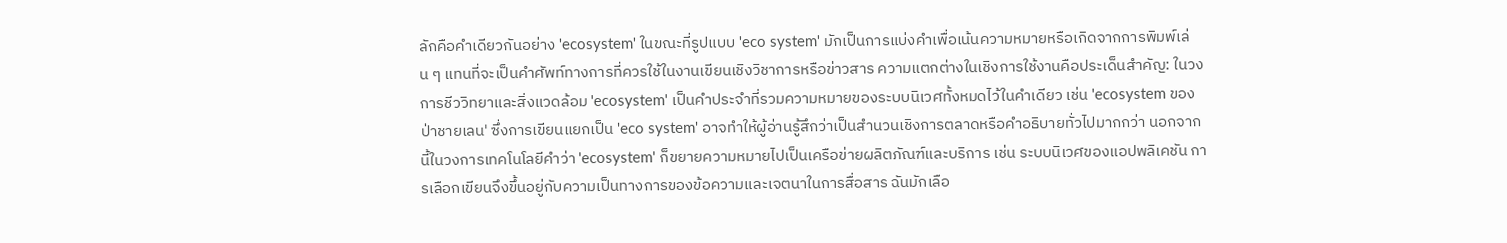ลักคือคำเดียวกันอย่าง 'ecosystem' ในขณะที่รูปแบบ 'eco system' มักเป็นการแบ่งคำเพื่อเน้นความหมายหรือเกิดจากการพิมพ์เล่น ๆ แทนที่จะเป็นคำศัพท์ทางการที่ควรใช้ในงานเขียนเชิงวิชาการหรือข่าวสาร ความแตกต่างในเชิงการใช้งานคือประเด็นสำคัญ: ในวงการชีววิทยาและสิ่งแวดล้อม 'ecosystem' เป็นคำประจำที่รวมความหมายของระบบนิเวศทั้งหมดไว้ในคำเดียว เช่น 'ecosystem ของป่าชายเลน' ซึ่งการเขียนแยกเป็น 'eco system' อาจทำให้ผู้อ่านรู้สึกว่าเป็นสำนวนเชิงการตลาดหรือคำอธิบายทั่วไปมากกว่า นอกจากนี้ในวงการเทคโนโลยีคำว่า 'ecosystem' ก็ขยายความหมายไปเป็นเครือข่ายผลิตภัณฑ์และบริการ เช่น ระบบนิเวศของแอปพลิเคชัน การเลือกเขียนจึงขึ้นอยู่กับความเป็นทางการของข้อความและเจตนาในการสื่อสาร ฉันมักเลือ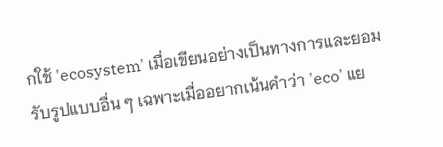กใช้ 'ecosystem' เมื่อเขียนอย่างเป็นทางการและยอมรับรูปแบบอื่น ๆ เฉพาะเมื่ออยากเน้นคำว่า 'eco' แย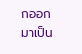กออกมาเป็น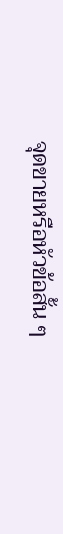จุดขายหรือหัวข้อสั้น ๆ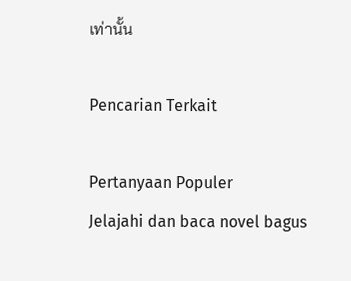เท่านั้น

Pencarian Terkait

Pertanyaan Populer
Jelajahi dan baca novel bagus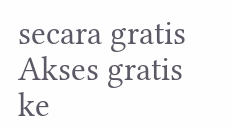secara gratis
Akses gratis ke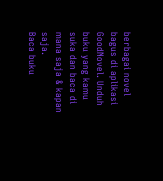berbagai novel bagus di aplikasi GoodNovel. Unduh buku yang kamu suka dan baca di mana saja & kapan saja.
Baca buku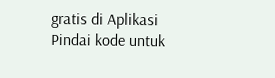gratis di Aplikasi
Pindai kode untuk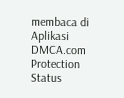membaca di Aplikasi
DMCA.com Protection Status